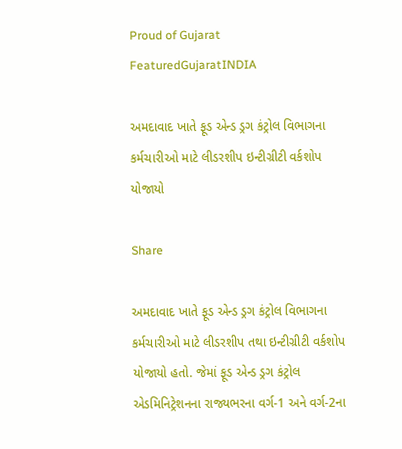Proud of Gujarat
FeaturedGujaratINDIA

અમદાવાદ ખાતે ફૂડ એન્ડ ડ્રગ કંટ્રોલ વિભાગના કર્મચારીઓ માટે લીડરશીપ ઇન્ટીગ્રીટી વર્કશોપ યોજાયો

Share

અમદાવાદ ખાતે ફૂડ એન્ડ ડ્રગ કંટ્રોલ વિભાગના કર્મચારીઓ માટે લીડરશીપ તથા ઇન્ટીગ્રીટી વર્કશોપ યોજાયો હતો. જેમાં ફૂડ એન્ડ ડ્રગ કંટ્રોલ એડમિનિટ્રેશનના રાજ્યભરના વર્ગ-1 અને વર્ગ-2ના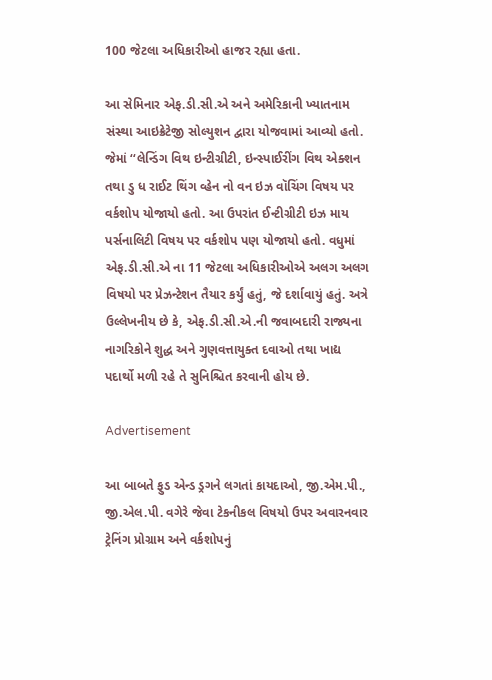100 જેટલા અધિકારીઓ હાજર રહ્યા હતા.

આ સેમિનાર એફ.ડી.સી.એ અને અમેરિકાની ખ્યાતનામ સંસ્થા આઇક્રેટેજી સોલ્યુશન દ્વારા યોજવામાં આવ્યો હતો. જેમાં ‘‘લેન્ડિંગ વિથ ઇન્ટીગ્રીટી, ઇન્સ્પાઈરીંગ વિથ એક્શન તથા ડુ ધ રાઈટ થિંગ વ્હેન નો વન ઇઝ વૉચિંગ વિષય પર વર્કશોપ યોજાયો હતો. આ ઉપરાંત ઈન્ટીગ્રીટી ઇઝ માય પર્સનાલિટી વિષય પર વર્કશોપ પણ યોજાયો હતો. વધુમાં એફ.ડી.સી.એ ના 11 જેટલા અધિકારીઓએ અલગ અલગ વિષયો પર પ્રેઝન્ટેશન તૈયાર કર્યું હતું, જે દર્શાવાયું હતું. અત્રે ઉલ્લેખનીય છે કે, એફ.ડી.સી.એ.ની જવાબદારી રાજ્યના નાગરિકોને શુદ્ધ અને ગુણવત્તાયુક્ત દવાઓ તથા ખાદ્ય પદાર્થો મળી રહે તે સુનિશ્ચિત કરવાની હોય છે.

Advertisement

આ બાબતે ફુડ એન્ડ ડ્રગને લગતાં કાયદાઓ, જી.એમ.પી., જી.એલ.પી. વગેરે જેવા ટેકનીકલ વિષયો ઉપર અવારનવાર ટ્રેનિંગ પ્રોગ્રામ અને વર્કશોપનું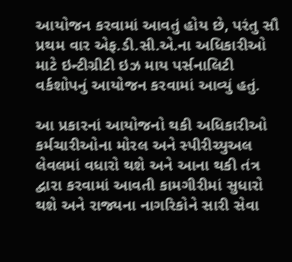આયોજન કરવામાં આવતું હોય છે, પરંતુ સૌ પ્રથમ વાર એફ.ડી.સી.એ.ના અધિકારીઓ માટે ઇન્ટીગ્રીટી ઇઝ માય પર્સનાલિટી વર્કશોપનું આયોજન કરવામાં આવ્યું હતું.

આ પ્રકારનાં આયોજનો થકી અધિકારીઓ કર્મચારીઓના મોરલ અને સ્પીરીચ્યુઅલ લેવલમાં વધારો થશે અને આના થકી તંત્ર દ્વારા કરવામાં આવતી કામગીરીમાં સુધારો થશે અને રાજ્યના નાગરિકોને સારી સેવા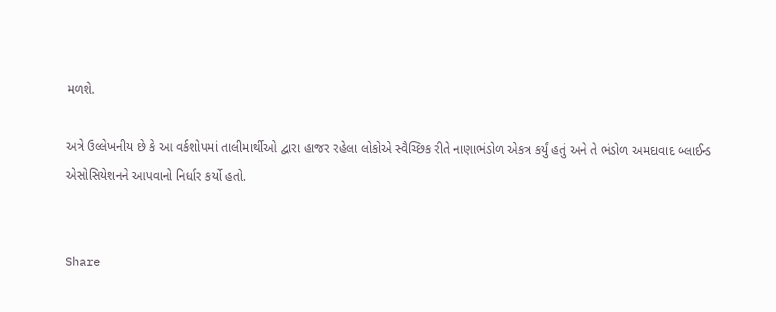મળશે.

અત્રે ઉલ્લેખનીય છે કે આ વર્કશોપમાં તાલીમાર્થીઓ દ્વારા હાજર રહેલા લોકોએ સ્વૈચ્છિક રીતે નાણાભંડોળ એકત્ર કર્યું હતું અને તે ભંડોળ અમદાવાદ બ્લાઈન્ડ એસોસિયેશનને આપવાનો નિર્ધાર કર્યો હતો.


Share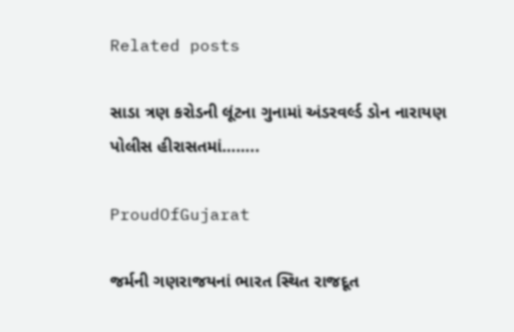Related posts

સાડા ત્રણ કરોડની લૂંટના ગુનામાં અંડરવર્લ્ડ ડોન નારાયણ પોલીસ હીરાસતમાં……..

ProudOfGujarat

જર્મની ગણરાજયનાં ભારત સ્થિત રાજદૂત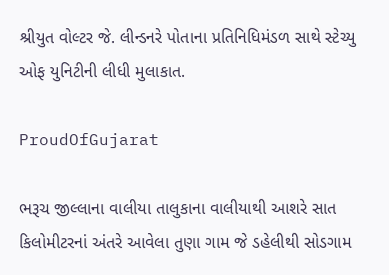શ્રીયુત વોલ્ટર જે. લીન્ડનરે પોતાના પ્રતિનિધિમંડળ સાથે સ્ટેચ્યુ ઓફ યુનિટીની લીધી મુલાકાત.

ProudOfGujarat

ભરૂચ જીલ્લાના વાલીયા તાલુકાના વાલીયાથી આશરે સાત કિલોમીટરનાં અંતરે આવેલા તુણા ગામ જે ડહેલીથી સોડગામ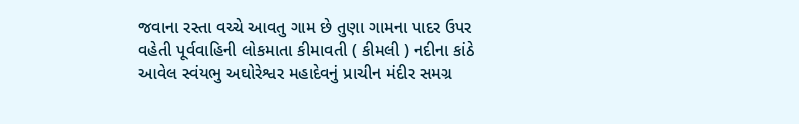જવાના રસ્તા વચ્ચે આવતુ ગામ છે તુણા ગામના પાદર ઉપર વહેતી પૂર્વવાહિની લોકમાતા કીમાવતી ( કીમલી ) નદીના કાંઠે આવેલ સ્વંયભુ અઘોરેશ્વર મહાદેવનું પ્રાચીન મંદીર સમગ્ર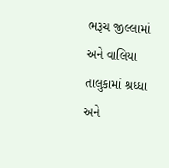ભરૂચ જીલ્લામાં અને વાલિયા તાલુકામાં શ્રધ્ધા અને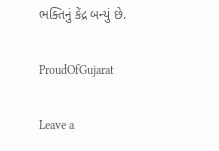ભક્તિનું કેંદ્ર બન્યું છે.

ProudOfGujarat

Leave a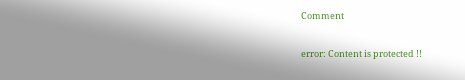Comment

error: Content is protected !!